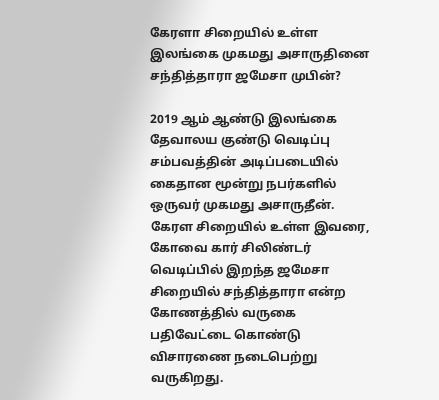கேரளா சிறையில் உள்ள இலங்கை முகமது அசாருதினை சந்தித்தாரா ஜமேசா முபின்?

2019 ஆம் ஆண்டு இலங்கை தேவாலய குண்டு வெடிப்பு சம்பவத்தின் அடிப்படையில் கைதான மூன்று நபர்களில் ஒருவர் முகமது அசாருதீன். கேரள சிறையில் உள்ள இவரை, கோவை கார் சிலிண்டர் வெடிப்பில் இறந்த ஜமேசா சிறையில் சந்தித்தாரா என்ற கோணத்தில் வருகை பதிவேட்டை கொண்டு விசாரணை நடைபெற்று வருகிறது.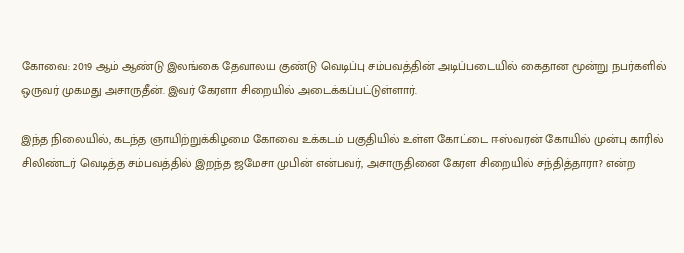கோவை: 2019 ஆம் ஆண்டு இலங்கை தேவாலய குண்டு வெடிப்பு சம்பவத்தின் அடிப்படையில் கைதான மூன்று நபர்களில் ஒருவர் முகமது அசாருதீன். இவர் கேரளா சிறையில் அடைக்கப்பட்டுள்ளார்.

இந்த நிலையில், கடந்த ஞாயிற்றுக்கிழமை கோவை உக்கடம் பகுதியில் உள்ள கோட்டை ஈஸ்வரன் கோயில் முன்பு காரில் சிலிண்டர் வெடித்த சம்பவத்தில் இறந்த ஜமேசா முபின் என்பவர், அசாருதினை கேரள சிறையில் சந்தித்தாரா? என்ற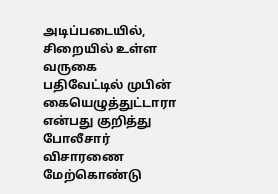அடிப்படையில், சிறையில் உள்ள வருகை பதிவேட்டில் முபின் கையெழுத்துட்டாரா என்பது குறித்து போலீசார் விசாரணை மேற்கொண்டு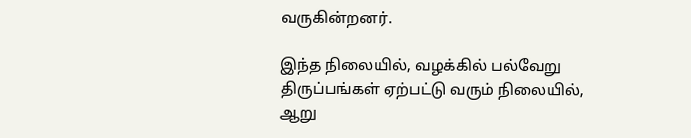வருகின்றனர்.

இந்த நிலையில், வழக்கில் பல்வேறு திருப்பங்கள் ஏற்பட்டு வரும் நிலையில், ஆறு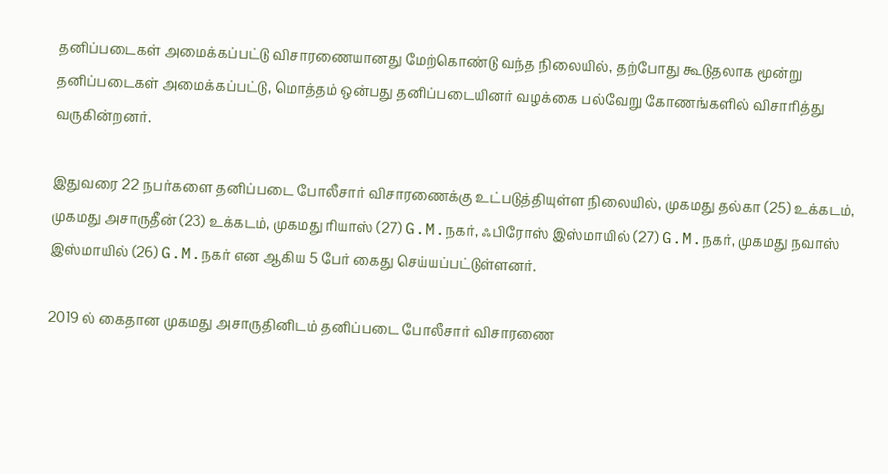தனிப்படைகள் அமைக்கப்பட்டு விசாரணையானது மேற்கொண்டு வந்த நிலையில், தற்போது கூடுதலாக மூன்று தனிப்படைகள் அமைக்கப்பட்டு, மொத்தம் ஒன்பது தனிப்படையினர் வழக்கை பல்வேறு கோணங்களில் விசாரித்து வருகின்றனர்.

இதுவரை 22 நபர்களை தனிப்படை போலீசார் விசாரணைக்கு உட்படுத்தியுள்ள நிலையில், முகமது தல்கா (25) உக்கடம், முகமது அசாருதீன் (23) உக்கடம், முகமது ரியாஸ் (27) G.M.நகர், ஃபிரோஸ் இஸ்மாயில் (27) G.M.நகர், முகமது நவாஸ் இஸ்மாயில் (26) G.M.நகர் என ஆகிய 5 பேர் கைது செய்யப்பட்டுள்ளனர்.

2019 ல் கைதான முகமது அசாருதினிடம் தனிப்படை போலீசார் விசாரணை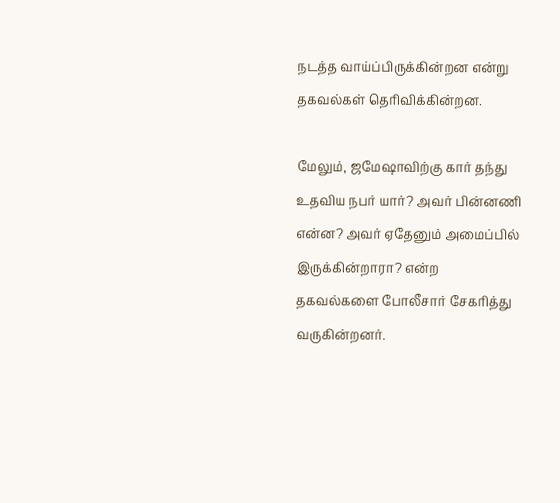நடத்த வாய்ப்பிருக்கின்றன என்று தகவல்கள் தெரிவிக்கின்றன.

மேலும், ஜமேஷாவிற்கு கார் தந்து உதவிய நபர் யார்? அவர் பின்னணி என்ன? அவர் ஏதேனும் அமைப்பில் இருக்கின்றாரா? என்ற தகவல்களை போலீசார் சேகரித்து வருகின்றனர்.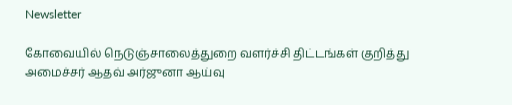Newsletter

கோவையில் நெடுஞ்சாலைத்துறை வளர்ச்சி திட்டங்கள் குறித்து அமைச்சர் ஆதவ் அர்ஜுனா ஆய்வு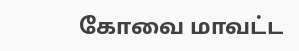கோவை மாவட்ட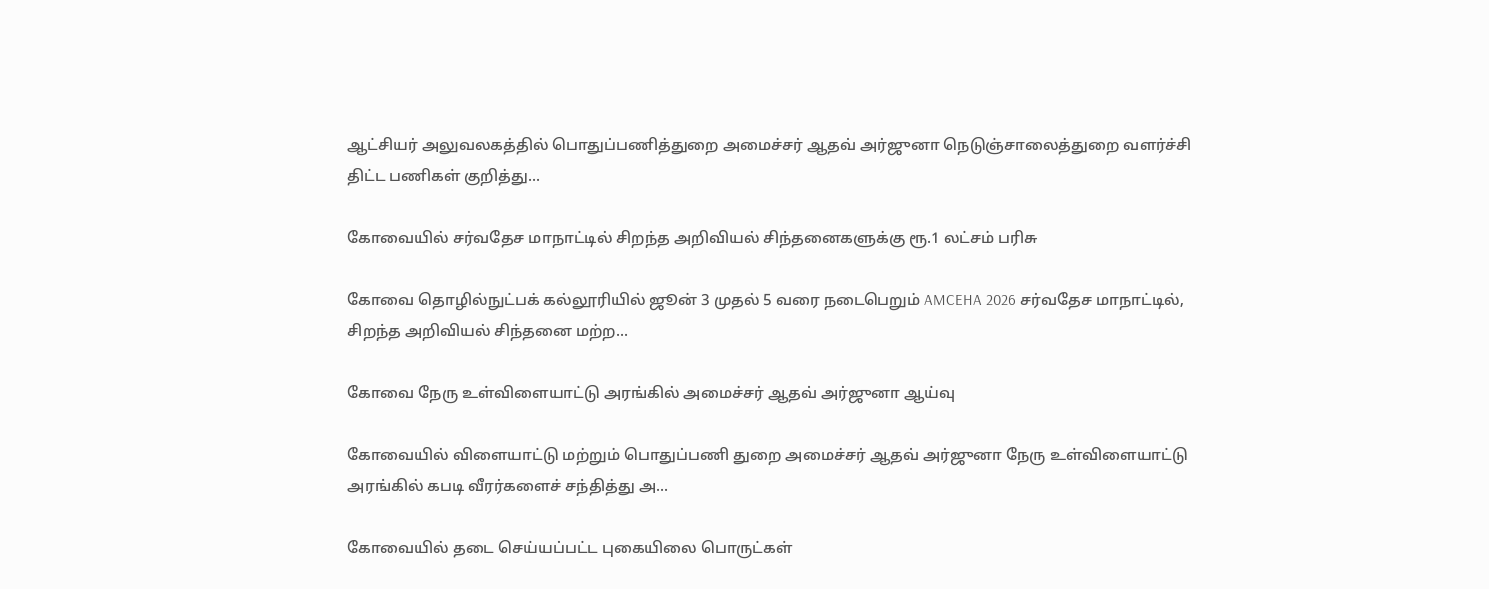ஆட்சியர் அலுவலகத்தில் பொதுப்பணித்துறை அமைச்சர் ஆதவ் அர்ஜுனா நெடுஞ்சாலைத்துறை வளர்ச்சி திட்ட பணிகள் குறித்து...

கோவையில் சர்வதேச மாநாட்டில் சிறந்த அறிவியல் சிந்தனைகளுக்கு ரூ.1 லட்சம் பரிசு

கோவை தொழில்நுட்பக் கல்லூரியில் ஜூன் 3 முதல் 5 வரை நடைபெறும் AMCEHA 2026 சர்வதேச மாநாட்டில், சிறந்த அறிவியல் சிந்தனை மற்ற...

கோவை நேரு உள்விளையாட்டு அரங்கில் அமைச்சர் ஆதவ் அர்ஜுனா ஆய்வு

கோவையில் விளையாட்டு மற்றும் பொதுப்பணி துறை அமைச்சர் ஆதவ் அர்ஜுனா நேரு உள்விளையாட்டு அரங்கில் கபடி வீரர்களைச் சந்தித்து அ...

கோவையில் தடை செய்யப்பட்ட புகையிலை பொருட்கள்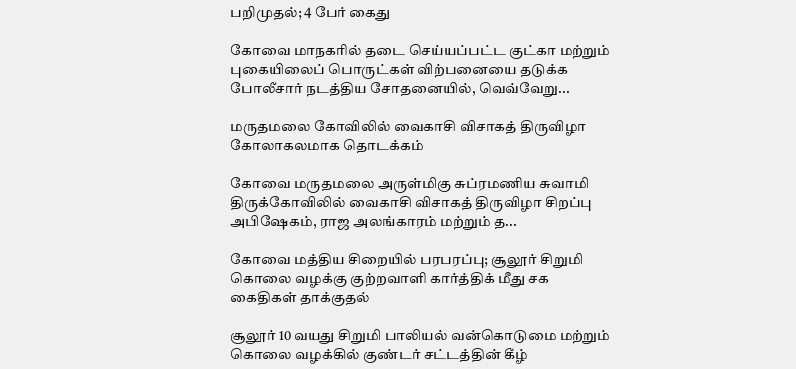பறிமுதல்; 4 பேர் கைது

கோவை மாநகரில் தடை செய்யப்பட்ட குட்கா மற்றும் புகையிலைப் பொருட்கள் விற்பனையை தடுக்க போலீசார் நடத்திய சோதனையில், வெவ்வேறு...

மருதமலை கோவிலில் வைகாசி விசாகத் திருவிழா கோலாகலமாக தொடக்கம்

கோவை மருதமலை அருள்மிகு சுப்ரமணிய சுவாமி திருக்கோவிலில் வைகாசி விசாகத் திருவிழா சிறப்பு அபிஷேகம், ராஜ அலங்காரம் மற்றும் த...

கோவை மத்திய சிறையில் பரபரப்பு; சூலூர் சிறுமி கொலை வழக்கு குற்றவாளி கார்த்திக் மீது சக கைதிகள் தாக்குதல்

சூலூர் 10 வயது சிறுமி பாலியல் வன்கொடுமை மற்றும் கொலை வழக்கில் குண்டர் சட்டத்தின் கீழ்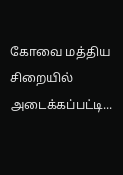கோவை மத்திய சிறையில் அடைக்கப்பட்டி...